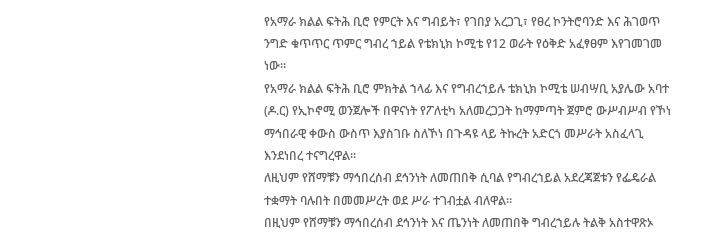የአማራ ክልል ፍትሕ ቢሮ የምርት እና ግብይት፣ የገበያ አረጋጊ፣ የፀረ ኮንትሮባንድ እና ሕገወጥ ንግድ ቁጥጥር ጥምር ግብረ ኀይል የቴክኒክ ኮሚቴ የ12 ወራት የዕቅድ አፈፃፀም እየገመገመ ነው።
የአማራ ክልል ፍትሕ ቢሮ ምክትል ኀላፊ እና የግብረኀይሉ ቴክኒክ ኮሚቴ ሠብሣቢ አያሌው አባተ (ዶ.ር) የኢኮኖሚ ወንጀሎች በዋናነት የፖለቲካ አለመረጋጋት ከማምጣት ጀምሮ ውሥብሥብ የኾነ ማኅበራዊ ቀውስ ውስጥ እያስገቡ ስለኾነ በጉዳዩ ላይ ትኩረት አድርጎ መሥራት አስፈላጊ እንደነበረ ተናግረዋል።
ለዚህም የሸማቹን ማኅበረሰብ ደኅንነት ለመጠበቅ ሲባል የግብረኀይል አደረጃጀቱን የፌዴራል ተቋማት ባሉበት በመመሥረት ወደ ሥራ ተገብቷል ብለዋል።
በዚህም የሸማቹን ማኅበረሰብ ደኅንነት እና ጤንነት ለመጠበቅ ግብረኀይሉ ትልቅ አስተዋጽኦ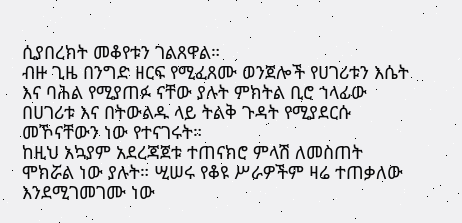ሲያበረክት መቆየቱን ገልጸዋል።
ብዙ ጊዜ በንግድ ዘርፍ የሚፈጸሙ ወንጀሎች የሀገሪቱን እሴት እና ባሕል የሚያጠፉ ናቸው ያሉት ምክትል ቢሮ ኀላፊው በሀገሪቱ እና በትውልዱ ላይ ትልቅ ጉዳት የሚያደርሱ መኾናቸውን ነው የተናገሩት።
ከዚህ አኳያም አደረጃጀቱ ተጠናክሮ ምላሽ ለመስጠት ሞክሯል ነው ያሉት። ሢሠሩ የቆዩ ሥራዎችም ዛሬ ተጠቃለው እንደሚገመገሙ ነው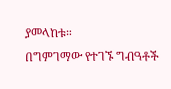ያመላከቱ።
በግምገማው የተገኙ ግብዓቶች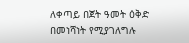ለቀጣይ በጀት ዓመት ዕቅድ በመነሻነት የሚያገለግሉ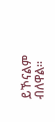ይኾናልም ብለዋል።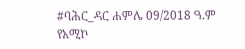#ባሕር_ዳር ሐምሌ 09/2018 ዓ.ም
የአሚኮ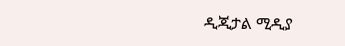ዲጂታል ሚዲያ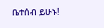ቤተሰብ ይሁኑ!